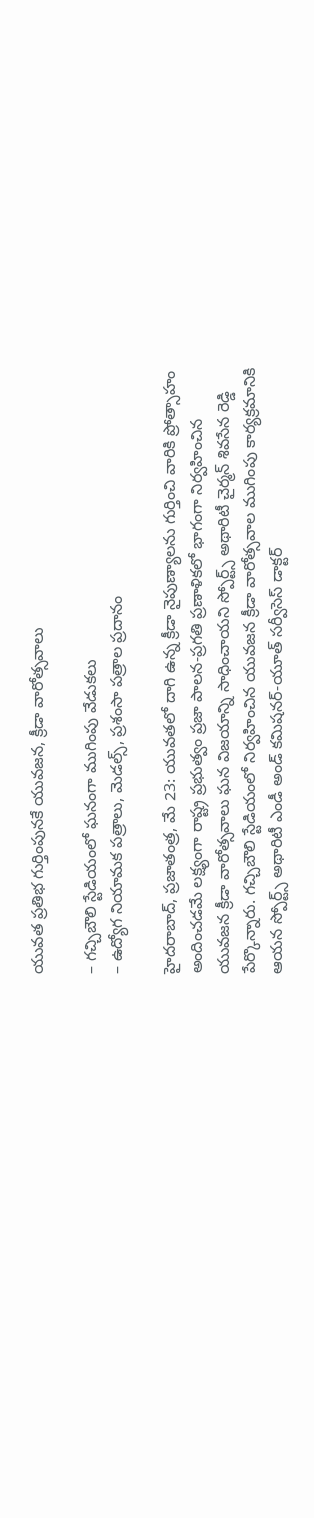యువత ప్రతిభ గుర్తింపునకే యువజన, క్రీడా వారోత్సవాలు

– గచ్చిబౌలి స్టేడియంలో ఘనంగా ముగింపు వేడుకలు
– ఉద్యోగ నియామక పత్రాలు, మెడల్స్, ప్రశంసా పత్రాల ప్రదానం

హైదరాబాద్, ప్రజాతంత్ర, మే 23: యువతలో దాగి ఉన్న క్రీడా నైపుణ్యాలను గుర్తించి వారికి ప్రోత్సాహం అందించడమే లక్ష్యంగా రాష్ట్ర ప్రభుత్వం ప్రజా పాలన-ప్రగతి ప్రణాళికలో భాగంగా నిర్వహించిన యువజన క్రీడా వారోత్సవాలు ఘన విజయాన్ని సాధించాయని స్పోర్ట్స్ అథారిటీ చైర్మన్ శివసేన రెడ్డి పేర్కొన్నారు. గచ్చిబౌలి స్టేడియంలో నిర్వహించిన యువజన క్రీడా వారోత్సవాల ముగింపు కార్యక్రమానికి ఆయన స్పోర్ట్స్ అథారిటీ ఎండీ అండ్ కమిషనర్-యూత్ సర్వీసెస్ డాక్టర్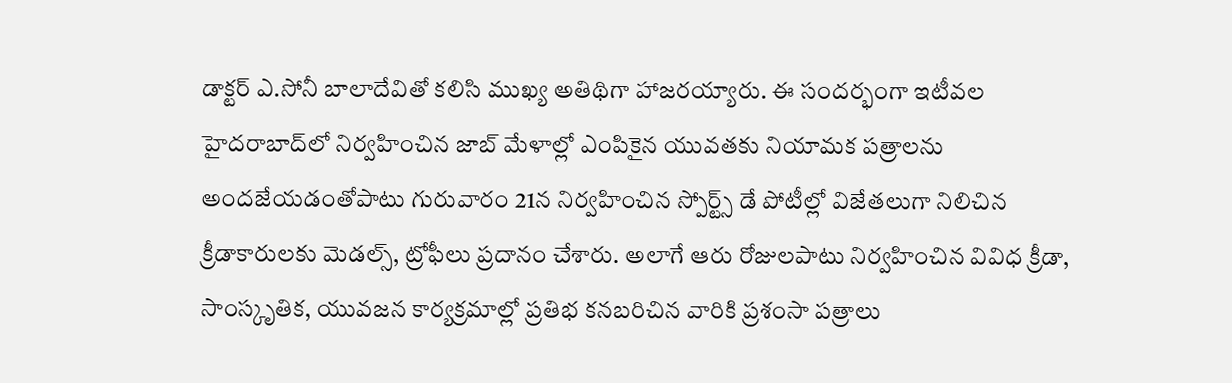డాక్టర్ ఎ.సోనీ బాలాదేవితో కలిసి ముఖ్య అతిథిగా హాజరయ్యారు. ఈ సందర్భంగా ఇటీవల హైదరాబాద్‌లో నిర్వహించిన జాబ్ మేళాల్లో ఎంపికైన యువతకు నియామక పత్రాలను అందజేయడంతోపాటు గురువారం 21న నిర్వహించిన స్పోర్ట్స్ డే పోటీల్లో విజేతలుగా నిలిచిన క్రీడాకారులకు మెడల్స్, ట్రోఫీలు ప్రదానం చేశారు. అలాగే ఆరు రోజులపాటు నిర్వహించిన వివిధ క్రీడా, సాంస్కృతిక, యువజన కార్యక్రమాల్లో ప్రతిభ కనబరిచిన వారికి ప్రశంసా పత్రాలు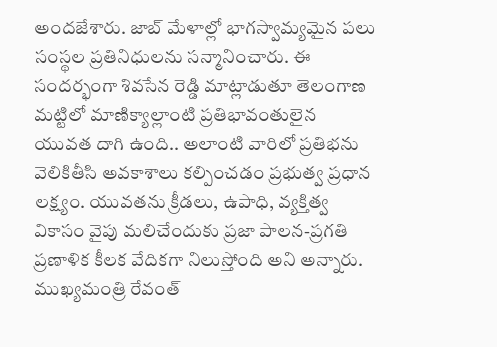అందజేశారు. జాబ్ మేళాల్లో భాగస్వామ్యమైన పలు సంస్థల ప్రతినిధులను సన్మానించారు. ఈ సందర్భంగా శివసేన రెడ్డి మాట్లాడుతూ తెలంగాణ మట్టిలో మాణిక్యాల్లాంటి ప్రతిభావంతులైన యువత దాగి ఉంది.. అలాంటి వారిలో ప్రతిభను వెలికితీసి అవకాశాలు కల్పించడం ప్రభుత్వ ప్రధాన లక్ష్యం. యువతను క్రీడలు, ఉపాధి, వ్యక్తిత్వ వికాసం వైపు మలిచేందుకు ప్రజా పాలన-ప్రగతి ప్రణాళిక కీలక వేదికగా నిలుస్తోంది అని అన్నారు. ముఖ్యమంత్రి రేవంత్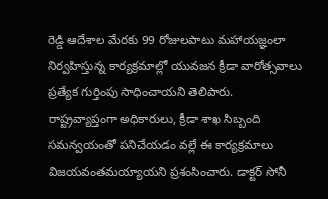రెడ్డి ఆదేశాల మేరకు 99 రోజులపాటు మహాయజ్ఞంలా నిర్వహిస్తున్న కార్యక్రమాల్లో యువజన క్రీడా వారోత్సవాలు ప్రత్యేక గుర్తింపు సాధించాయని తెలిపారు. రాష్ట్రవ్యాప్తంగా అధికారులు, క్రీడా శాఖ సిబ్బంది సమన్వయంతో పనిచేయడం వల్లే ఈ కార్యక్రమాలు విజయవంతమయ్యాయని ప్రశంసించారు. డాక్టర్ సోనీ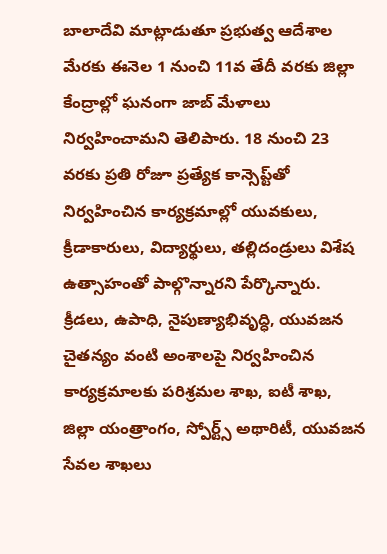బాలాదేవి మాట్లాడుతూ ప్రభుత్వ ఆదేశాల మేరకు ఈనెల 1 నుంచి 11వ తేదీ వరకు జిల్లా కేంద్రాల్లో ఘనంగా జాబ్ మేళాలు నిర్వహించామని తెలిపారు. 18 నుంచి 23 వరకు ప్రతి రోజూ ప్రత్యేక కాన్సెప్ట్‌తో నిర్వహించిన కార్యక్రమాల్లో యువకులు, క్రీడాకారులు, విద్యార్థులు, తల్లిదండ్రులు విశేష ఉత్సాహంతో పాల్గొన్నారని పేర్కొన్నారు. క్రీడలు, ఉపాధి, నైపుణ్యాభివృద్ధి, యువజన చైతన్యం వంటి అంశాలపై నిర్వహించిన కార్యక్రమాలకు పరిశ్రమల శాఖ, ఐటీ శాఖ, జిల్లా యంత్రాంగం, స్పోర్ట్స్ అథారిటీ, యువజన సేవల శాఖలు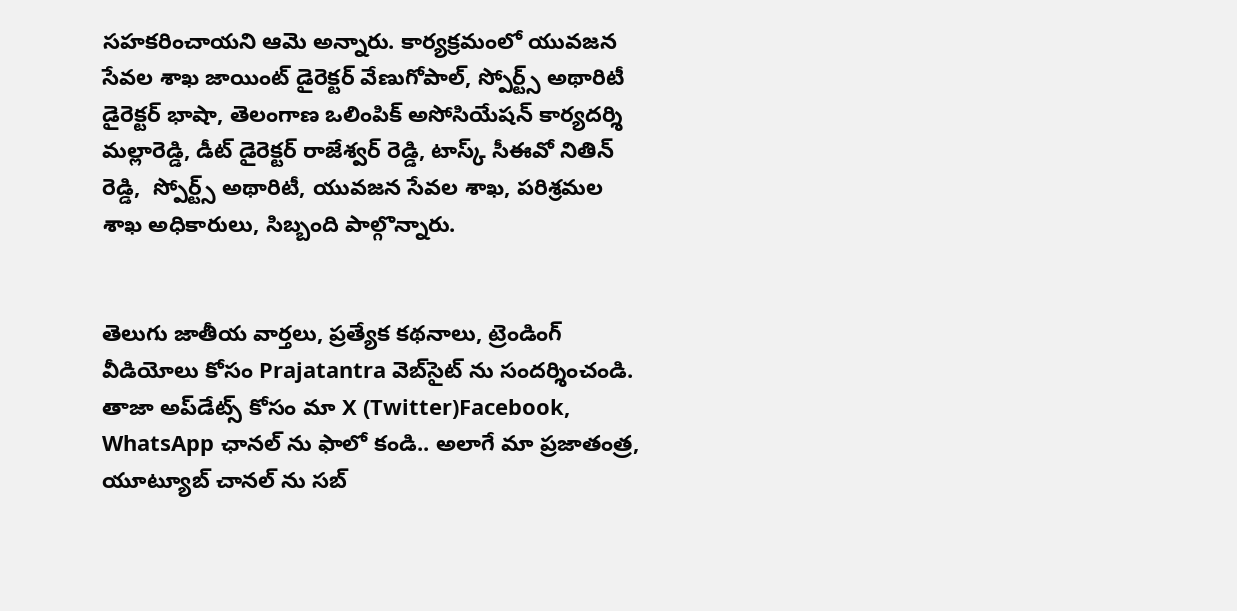సహకరించాయని ఆమె అన్నారు. కార్యక్రమంలో యువజన సేవల శాఖ జాయింట్ డైరెక్టర్ వేణుగోపాల్, స్పోర్ట్స్ అథారిటీ డైరెక్టర్ భాషా, తెలంగాణ ఒలింపిక్ అసోసియేషన్ కార్యదర్శి మల్లారెడ్డి, డీట్ డైరెక్టర్ రాజేశ్వర్ రెడ్డి, టాస్క్ సీఈవో నితిన్ రెడ్డి,  స్పోర్ట్స్ అథారిటీ, యువజన సేవల శాఖ, పరిశ్రమల శాఖ అధికారులు, సిబ్బంది పాల్గొన్నారు.


తెలుగు జాతీయ వార్తలు, ప్రత్యేక కథనాలు, ట్రెండింగ్ వీడియోలు కోసం Prajatantra వెబ్‌సైట్ ను సందర్శించండి. తాజా అప్‌డేట్స్ కోసం మా X (Twitter)Facebook, WhatsApp ఛానల్ ను ఫాలో కండి.. అలాగే మా ప్రజాతంత్ర, యూట్యూబ్ చానల్ ను సబ్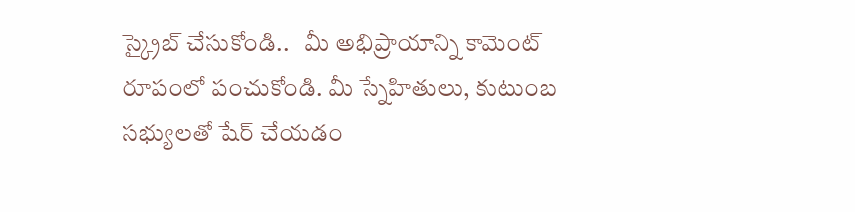స్క్రైబ్ చేసుకోండి..   మీ అభిప్రాయాన్ని కామెంట్ రూపంలో పంచుకోండి. మీ స్నేహితులు, కుటుంబ సభ్యులతో షేర్ చేయడం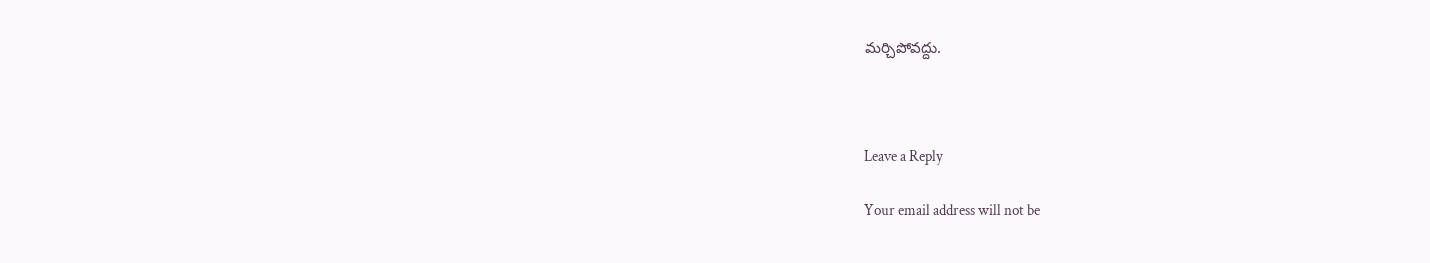మర్చిపోవద్దు.



Leave a Reply

Your email address will not be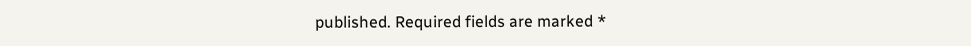published. Required fields are marked *